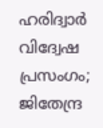ഹരിദ്വാര്‍ വിദ്വേഷ പ്രസംഗം; ജിതേന്ദ്ര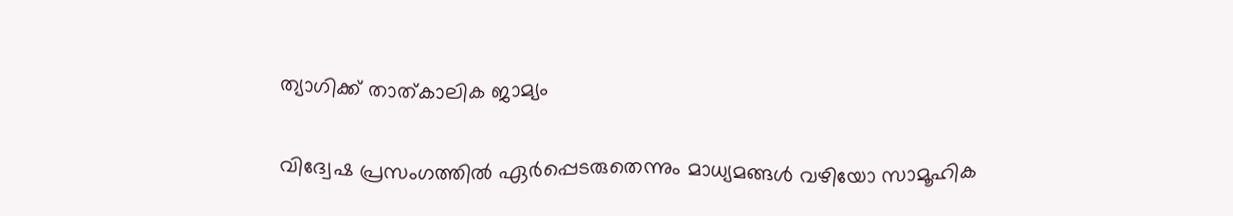ത്യാഗിക്ക് താത്കാലിക ജാമ്യം

വിദ്വേഷ പ്രസംഗത്തില്‍ ഏര്‍പ്പെടരുതെന്നും മാധ്യമങ്ങള്‍ വഴിയോ സാമൂഹിക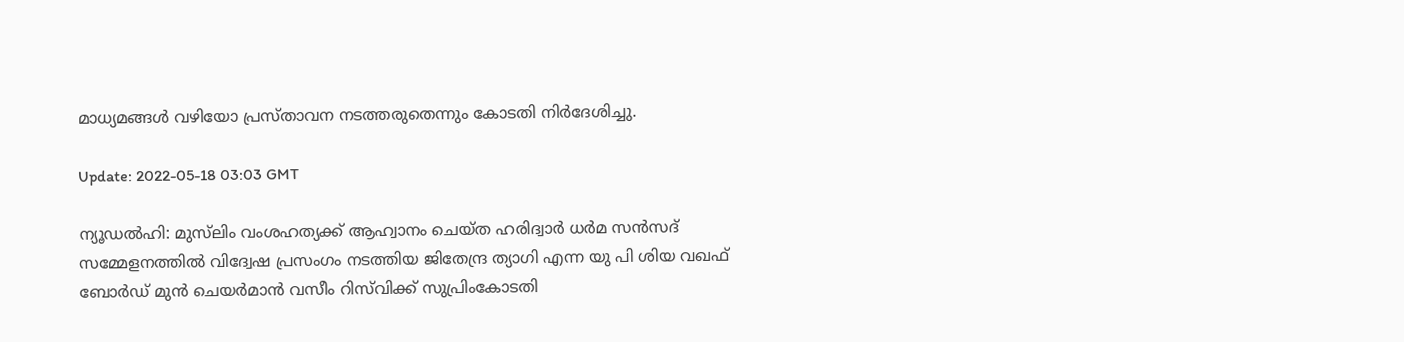മാധ്യമങ്ങള്‍ വഴിയോ പ്രസ്താവന നടത്തരുതെന്നും കോടതി നിര്‍ദേശിച്ചു.

Update: 2022-05-18 03:03 GMT

ന്യൂഡല്‍ഹി: മുസ്‌ലിം വംശഹത്യക്ക് ആഹ്വാനം ചെയ്ത ഹരിദ്വാര്‍ ധര്‍മ സന്‍സദ് സമ്മേളനത്തില്‍ വിദ്വേഷ പ്രസംഗം നടത്തിയ ജിതേന്ദ്ര ത്യാഗി എന്ന യു പി ശിയ വഖഫ് ബോര്‍ഡ് മുന്‍ ചെയര്‍മാന്‍ വസീം റിസ്‌വിക്ക് സുപ്രിംകോടതി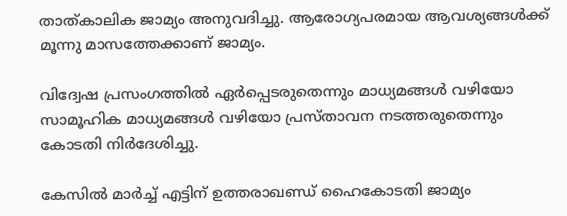താത്കാലിക ജാമ്യം അനുവദിച്ചു. ആരോഗ്യപരമായ ആവശ്യങ്ങള്‍ക്ക് മൂന്നു മാസത്തേക്കാണ് ജാമ്യം.

വിദ്വേഷ പ്രസംഗത്തില്‍ ഏര്‍പ്പെടരുതെന്നും മാധ്യമങ്ങള്‍ വഴിയോ സാമൂഹിക മാധ്യമങ്ങള്‍ വഴിയോ പ്രസ്താവന നടത്തരുതെന്നും കോടതി നിര്‍ദേശിച്ചു.

കേസില്‍ മാര്‍ച്ച് എട്ടിന് ഉത്തരാഖണ്ഡ് ഹൈകോടതി ജാമ്യം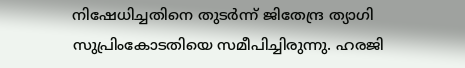നിഷേധിച്ചതിനെ തുടര്‍ന്ന് ജിതേന്ദ്ര ത്യാഗി സുപ്രിംകോടതിയെ സമീപിച്ചിരുന്നു. ഹരജി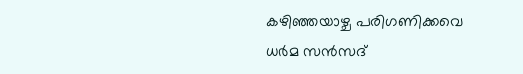കഴിഞ്ഞയാഴ്ച പരിഗണിക്കവെ ധര്‍മ സന്‍സദ്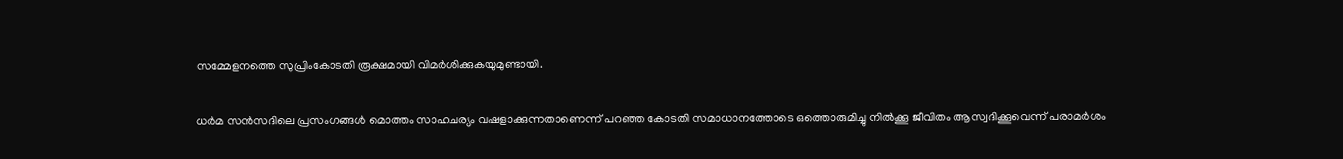സമ്മേളനത്തെ സുപ്രിംകോടതി രൂക്ഷമായി വിമര്‍ശിക്കുകയുമുണ്ടായി.

ധര്‍മ സന്‍സദിലെ പ്രസംഗങ്ങള്‍ മൊത്തം സാഹചര്യം വഷളാക്കുന്നതാണെന്ന് പറഞ്ഞ കോടതി സമാധാനത്തോടെ ഒത്തൊരുമിച്ചു നില്‍ക്കൂ ജീവിതം ആസ്വദിക്കൂവെന്ന് പരാമര്‍ശം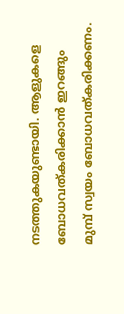നടത്തുകയുണ്ടായി. ആളുകളെ ബോധവത്കരിക്കാന്‍ ഇറങ്ങും മുമ്പ് സ്വയം ബോധവത്കരിക്കണം.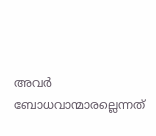അവര്‍ ബോധവാന്മാരല്ലെന്നത്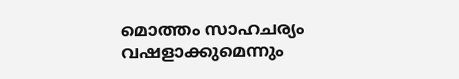മൊത്തം സാഹചര്യം വഷളാക്കുമെന്നും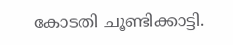കോടതി ചൂണ്ടിക്കാട്ടി.